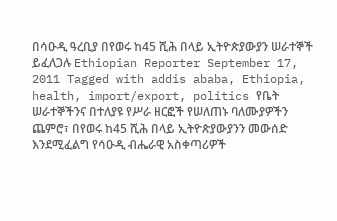በሳዑዲ ዓረቢያ በየወሩ ከ45 ሺሕ በላይ ኢትዮጵያውያን ሠራተኞች ይፈለጋሉ Ethiopian Reporter September 17, 2011 Tagged with addis ababa, Ethiopia, health, import/export, politics የቤት ሠራተኞችንና በተለያዩ የሥራ ዘርፎች የሠለጠኑ ባለሙያዎችን ጨምሮ፣ በየወሩ ከ45 ሺሕ በላይ ኢትዮጵያውያንን መውሰድ እንደሚፈልግ የሳዑዲ ብሔራዊ አስቀጣሪዎች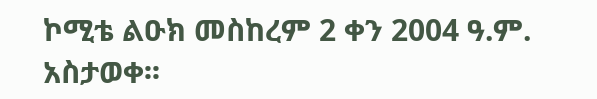ኮሚቴ ልዑክ መስከረም 2 ቀን 2004 ዓ.ም. አስታወቀ፡፡